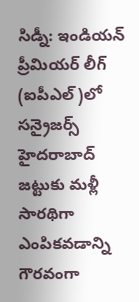సిడ్నీ: ఇండియన్ ప్రీమియర్ లీగ్ (ఐపీఎల్)లో సన్రైజర్స్ హైదరాబాద్ జట్టుకు మళ్లీ సారథిగా ఎంపికవడాన్ని గౌరవంగా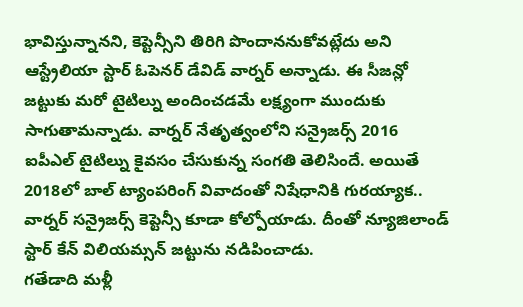భావిస్తున్నానని, కెప్టెన్సీని తిరిగి పొందాననుకోవట్లేదు అని ఆస్ట్రేలియా స్టార్ ఓపెనర్ డేవిడ్ వార్నర్ అన్నాడు. ఈ సీజన్లో జట్టుకు మరో టైటిల్ను అందించడమే లక్ష్యంగా ముందుకు సాగుతామన్నాడు. వార్నర్ నేతృత్వంలోని సన్రైజర్స్ 2016 ఐపీఎల్ టైటిల్ను కైవసం చేసుకున్న సంగతి తెలిసిందే. అయితే 2018లో బాల్ ట్యాంపరింగ్ వివాదంతో నిషేధానికి గురయ్యాక.. వార్నర్ సన్రైజర్స్ కెప్టెన్సీ కూడా కోల్పోయాడు. దీంతో న్యూజిలాండ్ స్టార్ కేన్ విలియమ్సన్ జట్టును నడిపించాడు.
గతేడాది మళ్లీ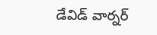డేవిడ్ వార్నర్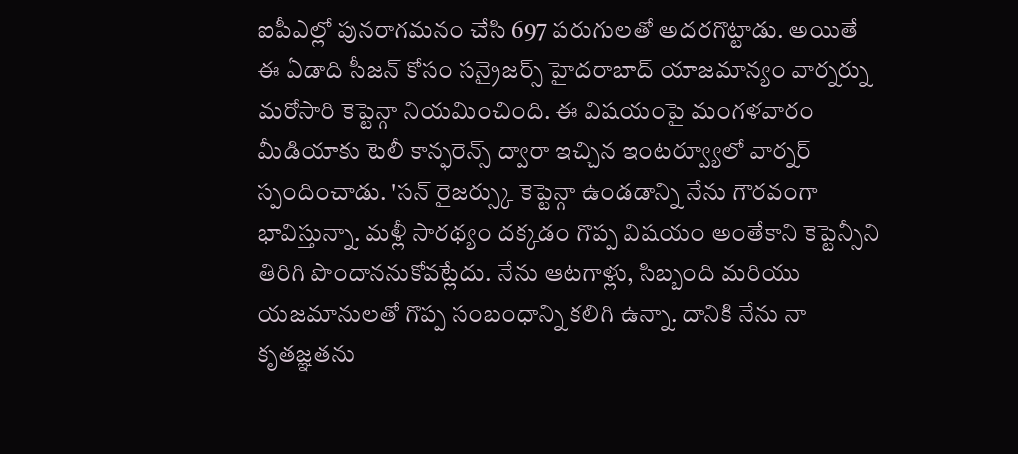ఐపీఎల్లో పునరాగమనం చేసి 697 పరుగులతో అదరగొట్టాడు. అయితే ఈ ఏడాది సీజన్ కోసం సన్రైజర్స్ హైదరాబాద్ యాజమాన్యం వార్నర్ను మరోసారి కెప్టెన్గా నియమించింది. ఈ విషయంపై మంగళవారం మీడియాకు టెలీ కాన్ఫరెన్స్ ద్వారా ఇచ్చిన ఇంటర్వ్యూలో వార్నర్ స్పందించాడు. 'సన్ రైజర్స్కు కెప్టెన్గా ఉండడాన్ని నేను గౌరవంగా భావిస్తున్నా. మళ్లీ సారథ్యం దక్కడం గొప్ప విషయం అంతేకాని కెప్టెన్సీని తిరిగి పొందాననుకోవట్లేదు. నేను ఆటగాళ్లు, సిబ్బంది మరియు యజమానులతో గొప్ప సంబంధాన్ని కలిగి ఉన్నా. దానికి నేను నా కృతజ్ఞతను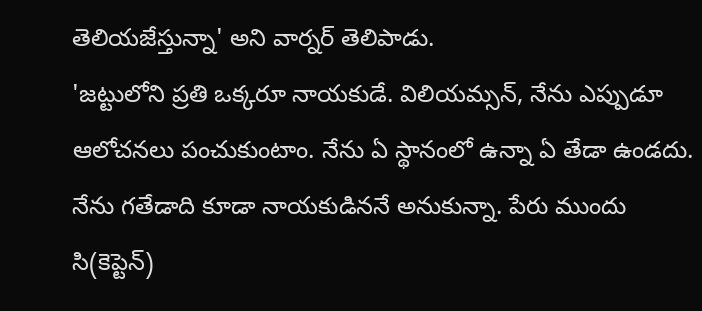తెలియజేస్తున్నా' అని వార్నర్ తెలిపాడు.
'జట్టులోని ప్రతి ఒక్కరూ నాయకుడే. విలియమ్సన్, నేను ఎప్పుడూ ఆలోచనలు పంచుకుంటాం. నేను ఏ స్థానంలో ఉన్నా ఏ తేడా ఉండదు. నేను గతేడాది కూడా నాయకుడిననే అనుకున్నా. పేరు ముందు సి(కెప్టెన్)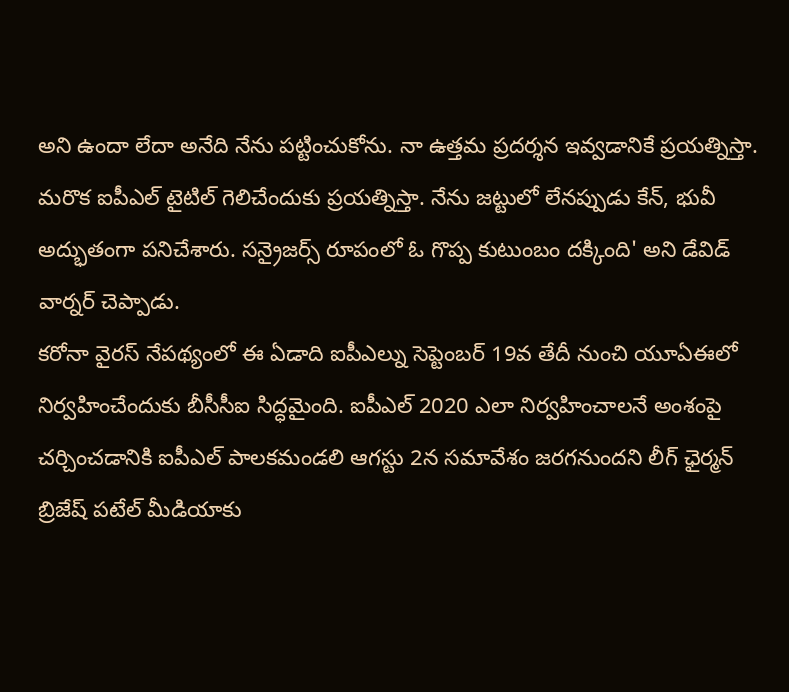అని ఉందా లేదా అనేది నేను పట్టించుకోను. నా ఉత్తమ ప్రదర్శన ఇవ్వడానికే ప్రయత్నిస్తా. మరొక ఐపీఎల్ టైటిల్ గెలిచేందుకు ప్రయత్నిస్తా. నేను జట్టులో లేనప్పుడు కేన్, భువీ అద్భుతంగా పనిచేశారు. సన్రైజర్స్ రూపంలో ఓ గొప్ప కుటుంబం దక్కింది' అని డేవిడ్ వార్నర్ చెప్పాడు.
కరోనా వైరస్ నేపథ్యంలో ఈ ఏడాది ఐపీఎల్ను సెప్టెంబర్ 19వ తేదీ నుంచి యూఏఈలో నిర్వహించేందుకు బీసీసీఐ సిద్ధమైంది. ఐపీఎల్ 2020 ఎలా నిర్వహించాలనే అంశంపై చర్చించడానికి ఐపీఎల్ పాలకమండలి ఆగస్టు 2న సమావేశం జరగనుందని లీగ్ ఛైర్మన్ బ్రిజేష్ పటేల్ మీడియాకు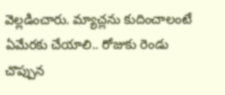వెల్లడించారు. మ్యాచ్లను కుదించాలంటే ఏమేరకు చేయాలి.. రోజుకు రెండు చొప్పున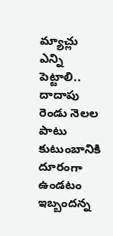మ్యాచ్లు ఎన్ని పెట్టాలి.. దాదాపు రెండు నెలల పాటు కుటుంబానికి దూరంగా ఉండటం ఇబ్బందన్న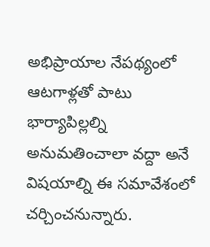అభిప్రాయాల నేపథ్యంలో ఆటగాళ్లతో పాటు భార్యాపిల్లల్ని అనుమతించాలా వద్దా అనే విషయాల్ని ఈ సమావేశంలో చర్చించనున్నారు.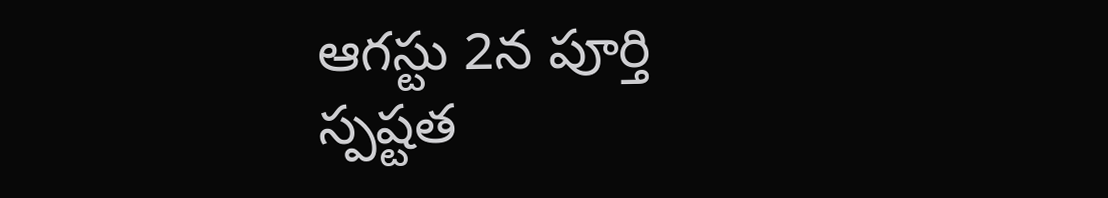ఆగస్టు 2న పూర్తి స్పష్టత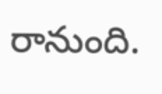రానుంది.